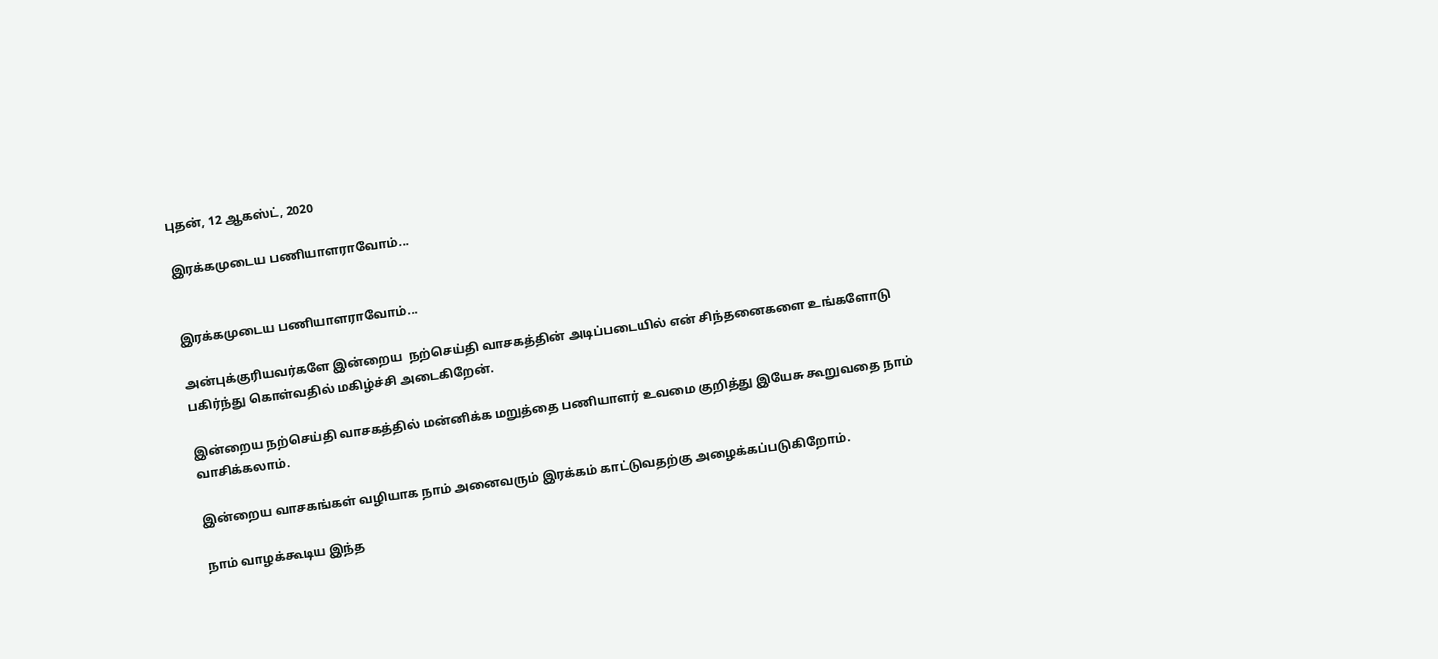புதன், 12 ஆகஸ்ட், 2020

இரக்கமுடைய பணியாளராவோம்...


இரக்கமுடைய பணியாளராவோம்...

அன்புக்குரியவர்களே இன்றைய  நற்செய்தி வாசகத்தின் அடிப்படையில் என் சிந்தனைகளை உங்களோடு பகிர்ந்து கொள்வதில் மகிழ்ச்சி அடைகிறேன்.

இன்றைய நற்செய்தி வாசகத்தில் மன்னிக்க மறுத்தை பணியாளர் உவமை குறித்து இயேசு கூறுவதை நாம் வாசிக்கலாம்.

இன்றைய வாசகங்கள் வழியாக நாம் அனைவரும் இரக்கம் காட்டுவதற்கு அழைக்கப்படுகிறோம்.

நாம் வாழக்கூடிய இந்த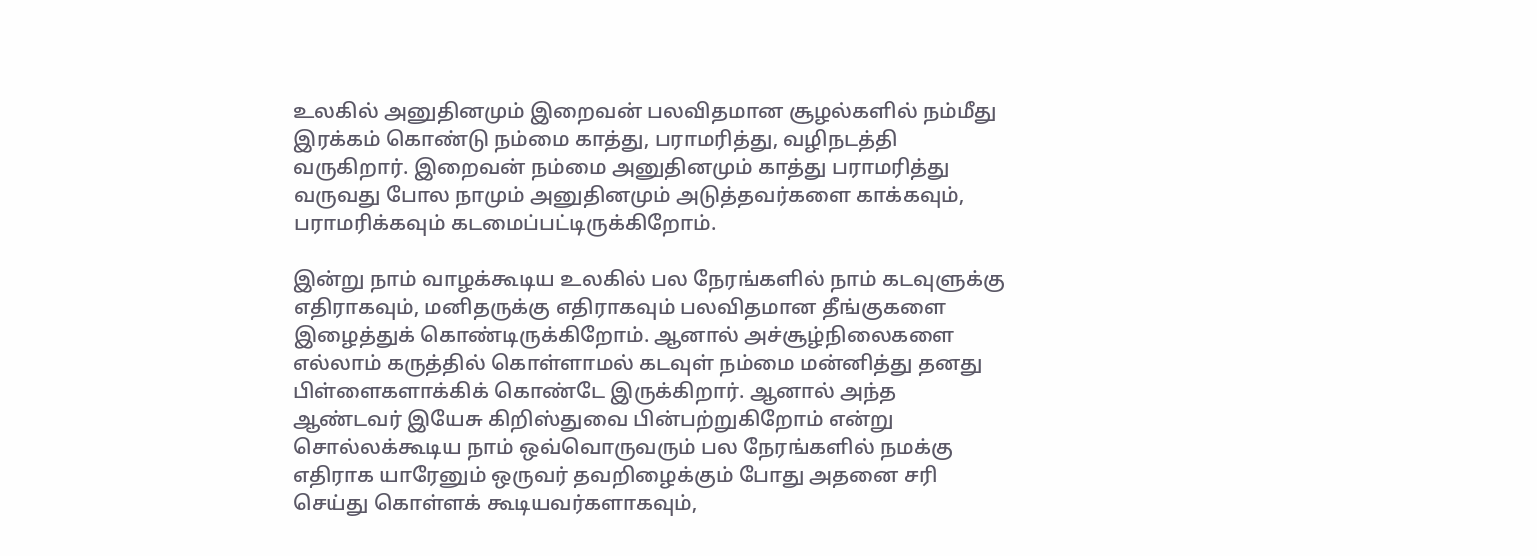உலகில் அனுதினமும் இறைவன் பலவிதமான சூழல்களில் நம்மீது இரக்கம் கொண்டு நம்மை காத்து, பராமரித்து, வழிநடத்தி வருகிறார். இறைவன் நம்மை அனுதினமும் காத்து பராமரித்து வருவது போல நாமும் அனுதினமும் அடுத்தவர்களை காக்கவும், பராமரிக்கவும் கடமைப்பட்டிருக்கிறோம்.

இன்று நாம் வாழக்கூடிய உலகில் பல நேரங்களில் நாம் கடவுளுக்கு எதிராகவும், மனிதருக்கு எதிராகவும் பலவிதமான தீங்குகளை இழைத்துக் கொண்டிருக்கிறோம். ஆனால் அச்சூழ்நிலைகளை எல்லாம் கருத்தில் கொள்ளாமல் கடவுள் நம்மை மன்னித்து தனது பிள்ளைகளாக்கிக் கொண்டே இருக்கிறார். ஆனால் அந்த ஆண்டவர் இயேசு கிறிஸ்துவை பின்பற்றுகிறோம் என்று சொல்லக்கூடிய நாம் ஒவ்வொருவரும் பல நேரங்களில் நமக்கு எதிராக யாரேனும் ஒருவர் தவறிழைக்கும் போது அதனை சரி செய்து கொள்ளக் கூடியவர்களாகவும்,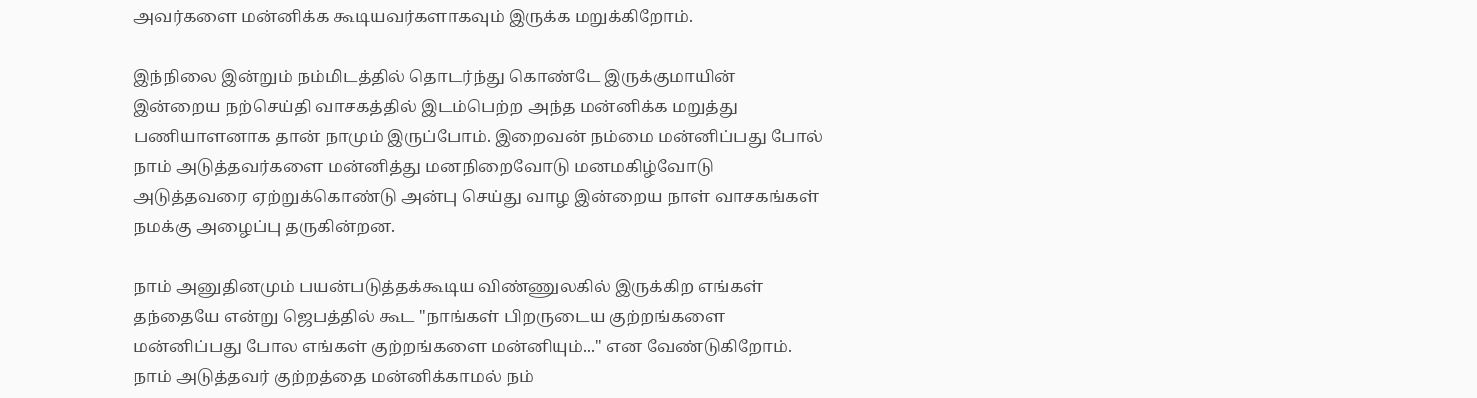அவர்களை மன்னிக்க கூடியவர்களாகவும் இருக்க மறுக்கிறோம்.

இந்நிலை இன்றும் நம்மிடத்தில் தொடர்ந்து கொண்டே இருக்குமாயின்  இன்றைய நற்செய்தி வாசகத்தில் இடம்பெற்ற அந்த மன்னிக்க மறுத்து பணியாளனாக தான் நாமும் இருப்போம். இறைவன் நம்மை மன்னிப்பது போல் நாம் அடுத்தவர்களை மன்னித்து மனநிறைவோடு மனமகிழ்வோடு அடுத்தவரை ஏற்றுக்கொண்டு அன்பு செய்து வாழ இன்றைய நாள் வாசகங்கள் நமக்கு அழைப்பு தருகின்றன.

நாம் அனுதினமும் பயன்படுத்தக்கூடிய விண்ணுலகில் இருக்கிற எங்கள் தந்தையே என்று ஜெபத்தில் கூட "நாங்கள் பிறருடைய குற்றங்களை மன்னிப்பது போல எங்கள் குற்றங்களை மன்னியும்..." என வேண்டுகிறோம். நாம் அடுத்தவர் குற்றத்தை மன்னிக்காமல் நம்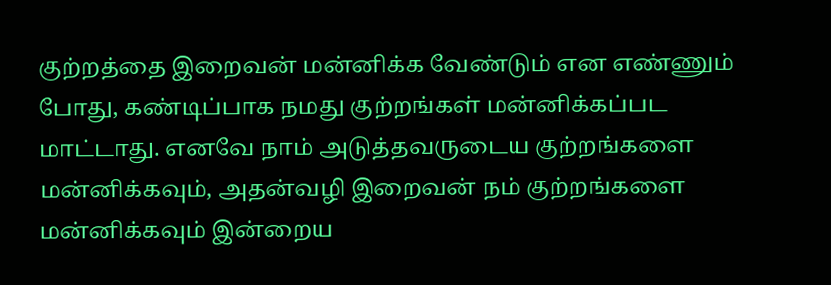குற்றத்தை இறைவன் மன்னிக்க வேண்டும் என எண்ணும் போது, கண்டிப்பாக நமது குற்றங்கள் மன்னிக்கப்பட மாட்டாது. எனவே நாம் அடுத்தவருடைய குற்றங்களை மன்னிக்கவும், அதன்வழி இறைவன் நம் குற்றங்களை மன்னிக்கவும் இன்றைய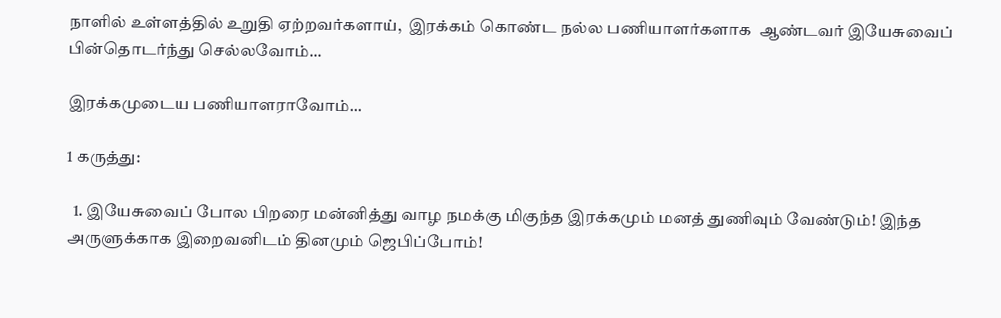நாளில் உள்ளத்தில் உறுதி ஏற்றவர்களாய்,  இரக்கம் கொண்ட நல்ல பணியாளர்களாக  ஆண்டவர் இயேசுவைப் பின்தொடர்ந்து செல்லவோம்...

இரக்கமுடைய பணியாளராவோம்...

1 கருத்து:

  1. இயேசுவைப் போல பிறரை மன்னித்து வாழ நமக்கு மிகுந்த இரக்கமும் மனத் துணிவும் வேண்டும்! இந்த அருளுக்காக இறைவனிடம் தினமும் ஜெபிப்போம்!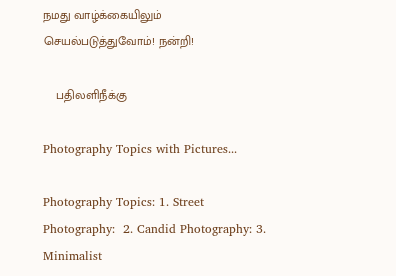நமது வாழ்க்கையிலும் செயல்படுத்துவோம்! நன்றி!

    பதிலளிநீக்கு

Photography Topics with Pictures...

Photography Topics: 1. Street Photography:  2. Candid Photography: 3. Minimalist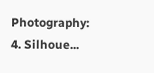Photography: 4. Silhoue...